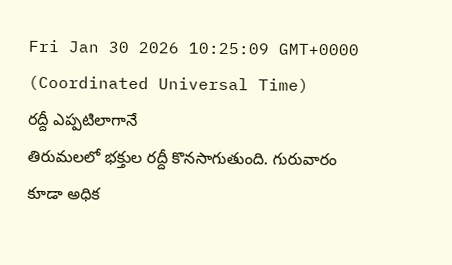Fri Jan 30 2026 10:25:09 GMT+0000 (Coordinated Universal Time)
రద్దీ ఎప్పటిలాగానే
తిరుమలలో భక్తుల రద్దీ కొనసాగుతుంది. గురువారం కూడా అధిక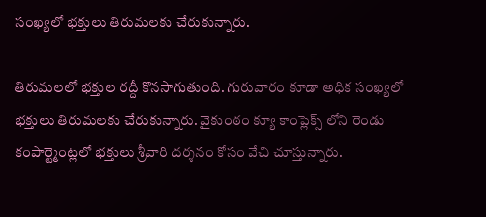సంఖ్యలో భక్తులు తిరుమలకు చేరుకున్నారు.

తిరుమలలో భక్తుల రద్దీ కొనసాగుతుంది. గురువారం కూడా అధిక సంఖ్యలో భక్తులు తిరుమలకు చేరుకున్నారు. వైకుంఠం క్యూ కాంప్లెక్స్ లోని రెండు కంపార్ట్మెంట్లలో భక్తులు శ్రీవారి దర్శనం కోసం వేచి చూస్తున్నారు.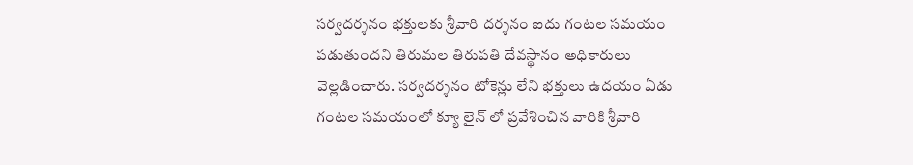సర్వదర్శనం భక్తులకు శ్రీవారి దర్శనం ఐదు గంటల సమయం పడుతుందని తిరుమల తిరుపతి దేవస్థానం అధికారులు వెల్లడించారు. సర్వదర్శనం టోకెన్లు లేని భక్తులు ఉదయం ఏడు గంటల సమయంలో క్యూ లైన్ లో ప్రవేశించిన వారికి శ్రీవారి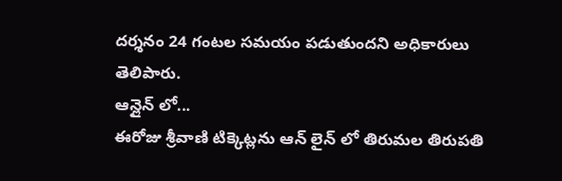దర్శనం 24 గంటల సమయం పడుతుందని అధికారులు తెలిపారు.
ఆన్లైన్ లో...
ఈరోజు శ్రీవాణి టిక్కెట్లను ఆన్ లైన్ లో తిరుమల తిరుపతి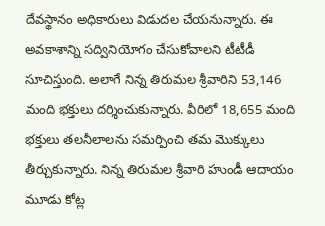దేవస్థానం అధికారులు విడుదల చేయనున్నారు. ఈ అవకాశాన్ని సద్వినియోగం చేసుకోవాలని టీటీడీ సూచిస్తుంది. అలాగే నిన్న తిరుమల శ్రీవారిని 53,146 మంది భక్తులు దర్శించుకున్నారు. వీరిలో 18,655 మంది భక్తులు తలనీలాలను సమర్పించి తమ మొక్కులు తీర్చుకున్నారు. నిన్న తిరుమల శ్రీవారి హుండీ ఆదాయం మూడు కోట్ల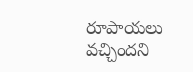రూపాయలు వచ్చిందని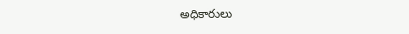అధికారులు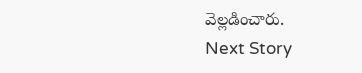వెల్లడించారు.
Next Story